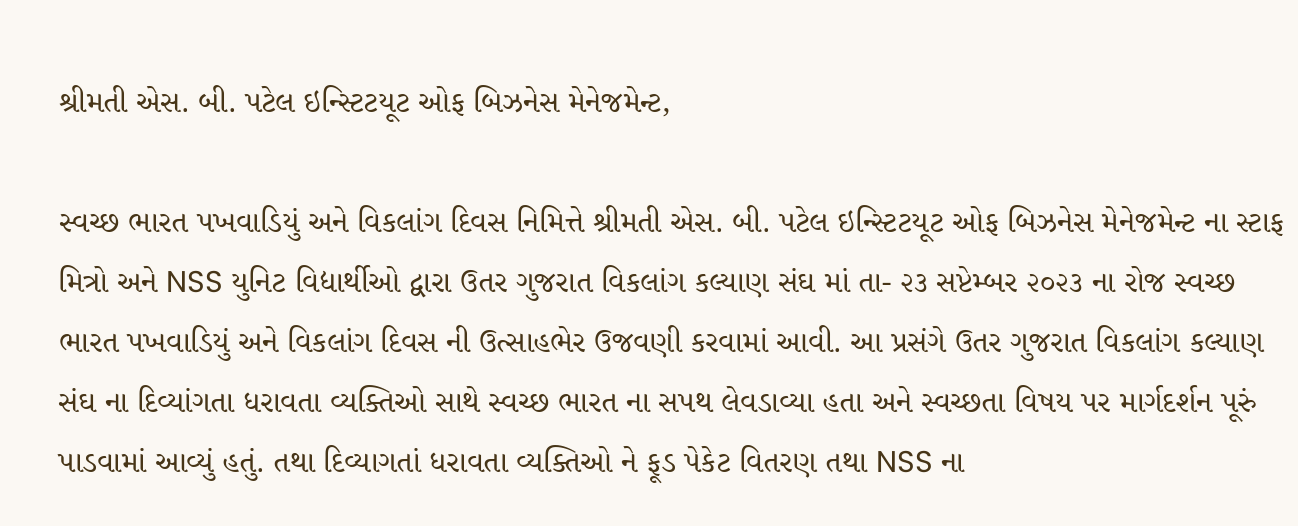શ્રીમતી એસ. બી. પટેલ ઇન્સ્ટિટયૂટ ઓફ બિઝનેસ મેનેજમેન્ટ,

સ્વચ્છ ભારત પખવાડિયું અને વિકલાંગ દિવસ નિમિત્તે શ્રીમતી એસ. બી. પટેલ ઇન્સ્ટિટયૂટ ઓફ બિઝનેસ મેનેજમેન્ટ ના સ્ટાફ મિત્રો અને NSS યુનિટ વિદ્યાર્થીઓ દ્વારા ઉતર ગુજરાત વિકલાંગ કલ્યાણ સંઘ માં તા- ૨૩ સપ્ટેમ્બર ૨૦૨૩ ના રોજ સ્વચ્છ ભારત પખવાડિયું અને વિકલાંગ દિવસ ની ઉત્સાહભેર ઉજવણી કરવામાં આવી. આ પ્રસંગે ઉતર ગુજરાત વિકલાંગ કલ્યાણ સંઘ ના દિવ્યાંગતા ધરાવતા વ્યક્તિઓ સાથે સ્વચ્છ ભારત ના સપથ લેવડાવ્યા હતા અને સ્વચ્છતા વિષય પર માર્ગદર્શન પૂરું પાડવામાં આવ્યું હતું. તથા દિવ્યાગતાં ધરાવતા વ્યક્તિઓ ને ફૂડ પેકેટ વિતરણ તથા NSS ના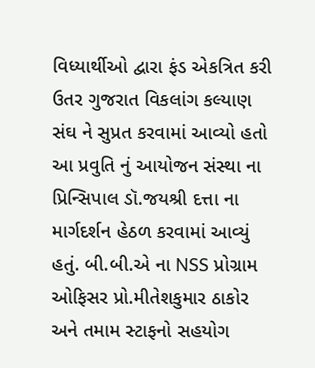વિધ્યાર્થીઓ દ્વારા ફંડ એકત્રિત કરી ઉતર ગુજરાત વિકલાંગ કલ્યાણ સંઘ ને સુપ્રત કરવામાં આવ્યો હતો આ પ્રવુતિ નું આયોજન સંસ્થા ના પ્રિન્સિપાલ ડૉ.જયશ્રી દત્તા ના માર્ગદર્શન હેઠળ કરવામાં આવ્યું હતું. બી.બી.એ ના NSS પ્રોગ્રામ ઓફિસર પ્રો.મીતેશકુમાર ઠાકોર અને તમામ સ્ટાફનો સહયોગ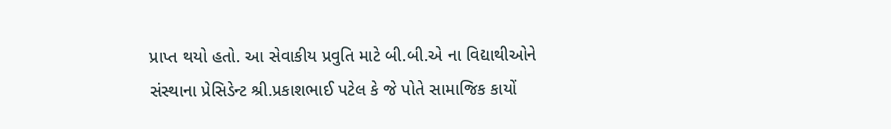પ્રાપ્ત થયો હતો. આ સેવાકીય પ્રવુતિ માટે બી.બી.એ ના વિદ્યાથીઓને સંસ્થાના પ્રેસિડેન્ટ શ્રી.પ્રકાશભાઈ પટેલ કે જે પોતે સામાજિક કાયોં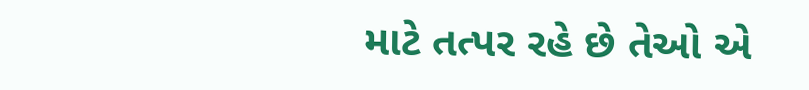માટે તત્પર રહે છે તેઓ એ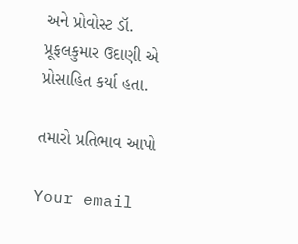અને પ્રોવોસ્ટ ડૉ. પ્રૂફલકુમાર ઉદાણી એ પ્રોસાહિત કર્યા હતા.

તમારો પ્રતિભાવ આપો

Your email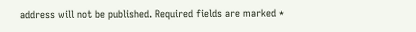address will not be published. Required fields are marked *